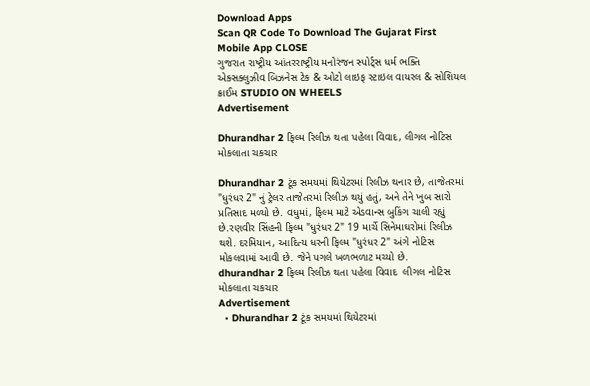Download Apps
Scan QR Code To Download The Gujarat First Mobile App CLOSE
ગુજરાત રાષ્ટ્રીય આંતરરાષ્ટ્રીય મનોરંજન સ્પોર્ટ્સ ધર્મ ભક્તિ એક્સક્લુઝીવ બિઝનેસ ટેક & ઓટો લાઇફ સ્ટાઇલ વાયરલ & સોશિયલ ક્રાઈમ STUDIO ON WHEELS
Advertisement

Dhurandhar 2 ફિલ્મ રિલીઝ થતા પહેલા વિવાદ, લીગલ નોટિસ મોકલાતા ચકચાર

Dhurandhar 2 ટૂંક સમયમાં થિયેટરમાં રિલીઝ થનાર છે, તાજેતરમાં "ધુરંધર 2" નું ટ્રેલર તાજેતરમાં રિલીઝ થયું હતું, અને તેને ખુબ સારો પ્રતિસાદ મળ્યો છે. વધુમાં, ફિલ્મ માટે એડવાન્સ બુકિંગ ચાલી રહ્યું છે.રણવીર સિંહની ફિલ્મ "ધુરંધર 2" 19 માર્ચે સિનેમાઘરોમાં રિલીઝ થશે. દરમિયાન, આદિત્ય ધરની ફિલ્મ "ધુરંધર 2" અંગે નોટિસ મોકલવામાં આવી છે. જેને પગલે ખળભળાટ મચ્યો છે.
dhurandhar 2 ફિલ્મ રિલીઝ થતા પહેલા વિવાદ  લીગલ નોટિસ મોકલાતા ચકચાર
Advertisement
  • Dhurandhar 2 ટૂંક સમયમાં થિયેટરમાં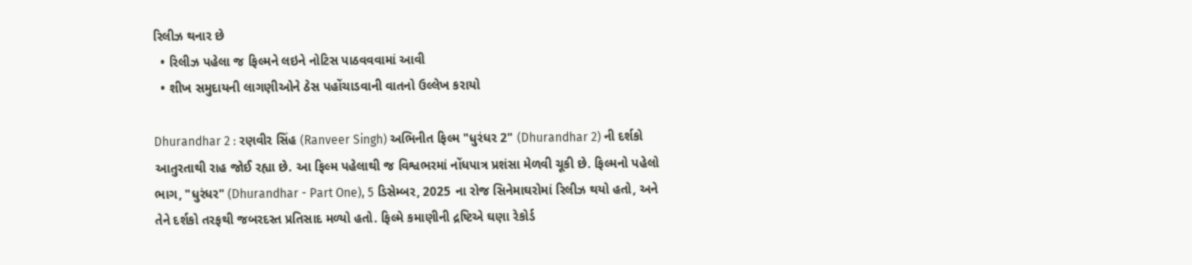રિલીઝ થનાર છે
  • રિલીઝ પહેલા જ ફિલ્મને લઇને નોટિસ પાઠવવવામાં આવી
  • શીખ સમુદાયની લાગણીઓને ઠેસ પહોંચાડવાની વાતનો ઉલ્લેખ કરાયો

Dhurandhar 2 : રણવીર સિંહ (Ranveer Singh) અભિનીત ફિલ્મ "ધુરંધર 2" (Dhurandhar 2) ની દર્શકો આતુરતાથી રાહ જોઈ રહ્યા છે. આ ફિલ્મ પહેલાથી જ વિશ્વભરમાં નોંધપાત્ર પ્રશંસા મેળવી ચૂકી છે. ફિલ્મનો પહેલો ભાગ, "ધુરંધર" (Dhurandhar - Part One), 5 ડિસેમ્બર, 2025 ના રોજ સિનેમાઘરોમાં રિલીઝ થયો હતો, અને તેને દર્શકો તરફથી જબરદસ્ત પ્રતિસાદ મળ્યો હતો. ફિલ્મે કમાણીની દ્રષ્ટિએ ઘણા રેકોર્ડ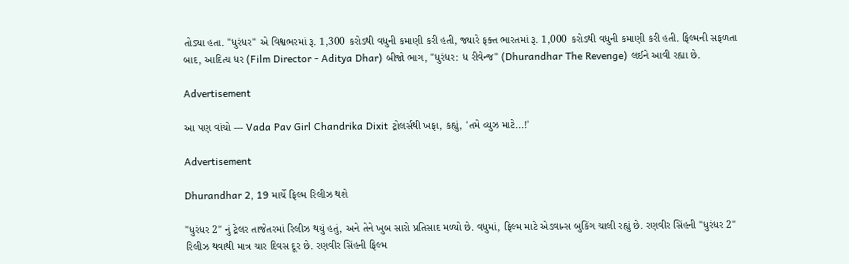તોડ્યા હતા. "ધુરંધર" એ વિશ્વભરમાં રૂ. 1,300 કરોડથી વધુની કમાણી કરી હતી, જ્યારે ફક્ત ભારતમાં રૂ. 1,000 કરોડથી વધુની કમાણી કરી હતી. ફિલ્મની સફળતા બાદ, આદિત્ય ધર (Film Director - Aditya Dhar) બીજો ભાગ, "ધુરંધર: ધ રીવેન્જ" (Dhurandhar The Revenge) લઈને આવી રહ્યા છે.

Advertisement

આ પણ વાંચો --- Vada Pav Girl Chandrika Dixit ટ્રોલર્સથી ખફા, કહ્યું, 'તમે વ્યુઝ માટે...!'

Advertisement

Dhurandhar 2, 19 માર્ચે ફિલ્મ રિલીઝ થશે

"ધુરંધર 2" નું ટ્રેલર તાજેતરમાં રિલીઝ થયું હતું, અને તેને ખુબ સારો પ્રતિસાદ મળ્યો છે. વધુમાં, ફિલ્મ માટે એડવાન્સ બુકિંગ ચાલી રહ્યું છે. રણવીર સિંહની "ધુરંધર 2" રિલીઝ થવાથી માત્ર ચાર દિવસ દૂર છે. રણવીર સિંહની ફિલ્મ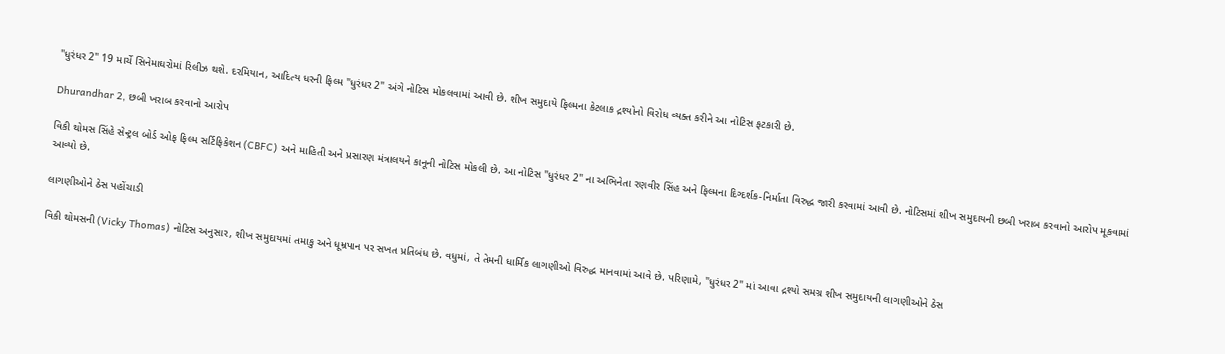"ધુરંધર 2" 19 માર્ચે સિનેમાઘરોમાં રિલીઝ થશે. દરમિયાન, આદિત્ય ધરની ફિલ્મ "ધુરંધર 2" અંગે નોટિસ મોકલવામાં આવી છે. શીખ સમુદાયે ફિલ્મના કેટલાક દ્રશ્યોનો વિરોધ વ્યક્ત કરીને આ નોટિસ ફટકારી છે.

Dhurandhar 2, છબી ખરાબ કરવાનો આરોપ

વિકી થોમસ સિંહે સેન્ટ્રલ બોર્ડ ઓફ ફિલ્મ સર્ટિફિકેશન (CBFC) અને માહિતી અને પ્રસારણ મંત્રાલયને કાનૂની નોટિસ મોકલી છે. આ નોટિસ "ધુરંધર 2" ના અભિનેતા રણવીર સિંહ અને ફિલ્મના દિગ્દર્શક-નિર્માતા વિરુદ્ધ જારી કરવામાં આવી છે. નોટિસમાં શીખ સમુદાયની છબી ખરાબ કરવાનો આરોપ મૂકવામાં આવ્યો છે.

લાગણીઓને ઠેસ પહોંચાડી

વિકી થોમસની (Vicky Thomas) નોટિસ અનુસાર, શીખ સમુદાયમાં તમાકુ અને ધૂમ્રપાન પર સખત પ્રતિબંધ છે. વધુમાં, તે તેમની ધાર્મિક લાગણીઓ વિરુદ્ધ માનવામાં આવે છે. પરિણામે, "ધુરંધર 2" માં આવા દ્રશ્યો સમગ્ર શીખ સમુદાયની લાગણીઓને ઠેસ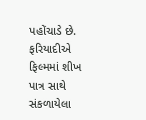પહોંચાડે છે. ફરિયાદીએ ફિલ્મમાં શીખ પાત્ર સાથે સંકળાયેલા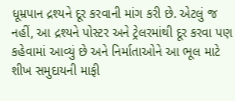ધૂમ્રપાન દ્રશ્યને દૂર કરવાની માંગ કરી છે. એટલું જ નહીં, આ દ્રશ્યને પોસ્ટર અને ટ્રેલરમાંથી દૂર કરવા પણ કહેવામાં આવ્યું છે અને નિર્માતાઓને આ ભૂલ માટે શીખ સમુદાયની માફી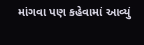માંગવા પણ કહેવામાં આવ્યું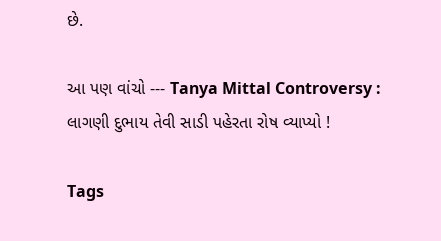છે.

આ પણ વાંચો --- Tanya Mittal Controversy : લાગણી દુભાય તેવી સાડી પહેરતા રોષ વ્યાપ્યો !

Tags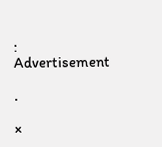:
Advertisement

.

×